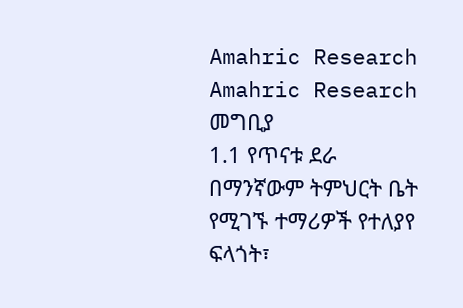Amahric Research
Amahric Research
መግቢያ
1.1 የጥናቱ ደራ
በማንኛውም ትምህርት ቤት የሚገኙ ተማሪዎች የተለያየ ፍላጎት፣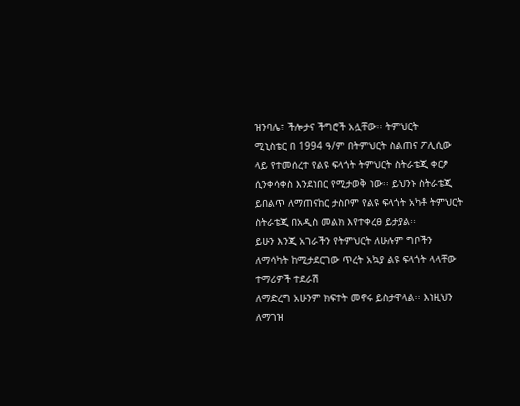ዝንባሌ፣ ችሎታና ችግሮች አሏቸው፡፡ ትምህርት
ሚኒስቴር በ 1994 ዓ/ም በትምህርት ስልጠና ፖሊሲው ላይ የተመሰረተ የልዩ ፍላጎት ትምህርት ስትራቴጂ ቀርፆ
ሲንቀሳቀስ እንደነበር የሚታወቅ ነው፡፡ ይህንኑ ስትራቴጂ ይበልጥ ለማጠናከር ታስቦም የልዩ ፍላጎት አካቶ ትምህርት
ስትራቴጂ በአዲስ መልክ እየተቀረፀ ይታያል፡፡
ይሁን እንጂ አገራችን የትምህርት ለሁሉም ግቦችን ለማሳካት ከሚታደርገው ጥረት አኳያ ልዩ ፍላጎት ላላቸው ተማሪዎች ተደራሽ
ለማድረግ አሁንም ክፍተት መኖሩ ይስታዋላል፡፡ እነዚህን ለማገዝ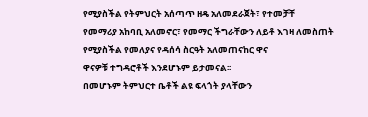የሚያስችል የትምህርት አሰጣጥ ዘዴ አለመደራጀት፣ የተመቻቸ
የመማሪያ አከባቢ አለመኖር፣ የመማር ችግራቸውን ለይቶ እገዛ ለመስጠት የሚያስችል የመለያና የዳሰሳ ስርዓት አለመጠናከር ዋና
ዋናዎቹ ተግዳሮቶች እንደሆኑም ይታመናል፡፡
በመሆኑም ትምህርተ ቤቶች ልዩ ፍላጎት ያላቸውን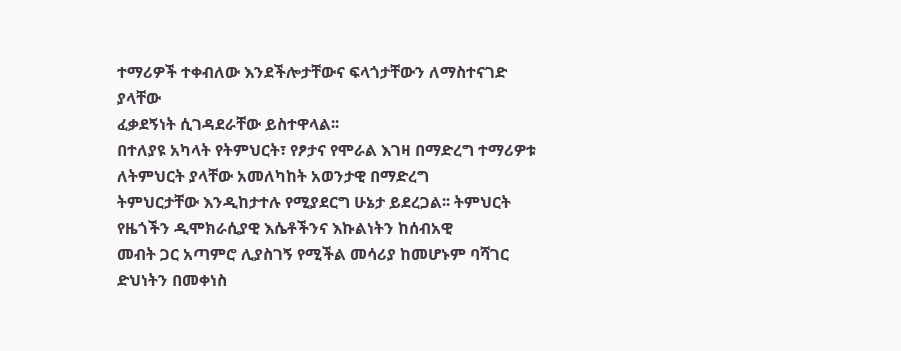ተማሪዎች ተቀብለው እንደችሎታቸውና ፍላጎታቸውን ለማስተናገድ ያላቸው
ፈቃደኝነት ሲገዳደራቸው ይስተዋላል፡፡
በተለያዩ አካላት የትምህርት፣ የፆታና የሞራል እገዛ በማድረግ ተማሪዎቱ ለትምህርት ያላቸው አመለካከት አወንታዊ በማድረግ
ትምህርታቸው እንዲከታተሉ የሚያደርግ ሁኔታ ይደረጋል፡፡ ትምህርት የዜጎችን ዲሞክራሲያዊ እሴቶችንና እኩልነትን ከሰብአዊ
መብት ጋር አጣምሮ ሊያስገኝ የሚችል መሳሪያ ከመሆኑም ባሻገር ድህነትን በመቀነስ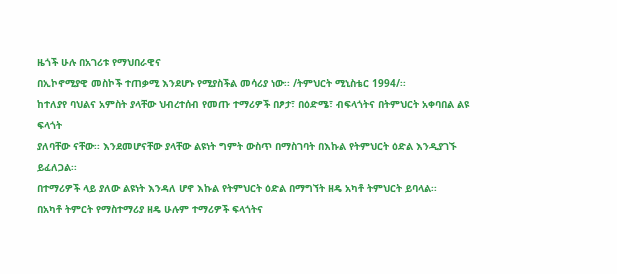ዜጎች ሁሉ በአገሪቱ የማህበራዊና
በኢኮኖሚያዊ መስኮች ተጠቃሚ እንደሆኑ የሚያስችል መሳሪያ ነው፡፡ /ትምህርት ሚኒስቴር 1994/፡፡
ከተለያየ ባህልና አምስት ያላቸው ህብረተሰብ የመጡ ተማሪዎች በፆታ፣ በዕድሜ፣ ብፍላጎትና በትምህርት አቀባበል ልዩ ፍላጎት
ያለባቸው ናቸው፡፡ እንደመሆናቸው ያላቸው ልዩነት ግምት ውስጥ በማስገባት በእኩል የትምህርት ዕድል እንዲያገኙ ይፈለጋል፡፡
በተማሪዎች ላይ ያለው ልዩነት እንዳለ ሆኖ እኩል የትምህርት ዕድል በማግኘት ዘዴ አካቶ ትምህርት ይባላል፡፡
በአካቶ ትምርት የማስተማሪያ ዘዴ ሁሉም ተማሪዎች ፍላጎትና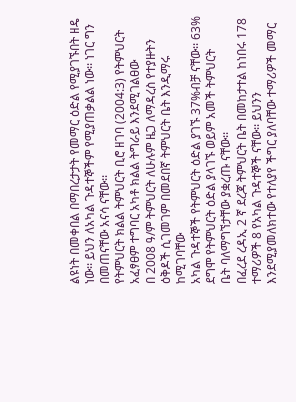ልዩነት በመቀበል በማበረታታት የመማር ዕድል የሚያገኙበት ዘዴ
ነው፡፡ ይህን ለአካል ጉዳተኞችም የሚያጠቃልል ነው፡፡ ነገር ግን በመጠናቸው አናሳ ናቸው፡፡
የትምህርት ክልል ትምህርት ቢሮ ዘገባ (2004:3) የትምህርት አፈፃፀም ተግባር አካቶ ክልል ትግራይ እንደሚገልፀው
በ 2008 ዓ/ም ትምህርት ለሁሉም ዜጋ ለማዳረስ የተያዙትን ዕቅዶች ሲገመገም በመደበኛ ትምህርት ቤት እንዲማሩ ከሚገባቸው
አካል ጉዳተኞች የትምህርት ዕድል ያገኙ 37%ብቻ ናቸው፡፡ 63% ደግሞ የትምህርት ዕድል ያላገኙ ወይም አመች ትምህርት
ቤት ባለማግኘታቸው ያቋረጡ ናቸው፡፡
በፈረደ ረዳኢ 2 ኛ ደረጃ ትምህርት ቤት በመከታተል ከነበሩ 178 ተማሪዎች 8 የአካል ጉዳተኞች ናቸው፡፡ ይህንን
እንደሚያመለክተው የተለያየ ችግር ያለባቸው ተማሪዎች መማር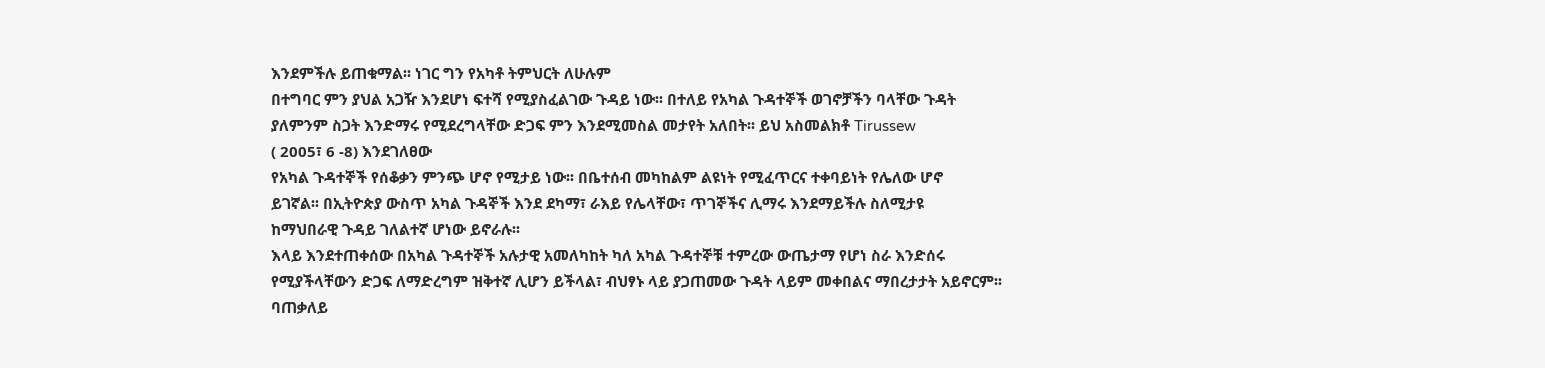እንደምችሉ ይጠቁማል፡፡ ነገር ግን የአካቶ ትምህርት ለሁሉም
በተግባር ምን ያህል አጋዥ እንደሆነ ፍተሻ የሚያስፈልገው ጉዳይ ነው፡፡ በተለይ የአካል ጉዳተኞች ወገኖቻችን ባላቸው ጉዳት
ያለምንም ስጋት እንድማሩ የሚደረግላቸው ድጋፍ ምን እንደሚመስል መታየት አለበት፡፡ ይህ አስመልክቶ Tirussew
( 2005፣ 6 -8) እንደገለፀው
የአካል ጉዳተኞች የሰቆቃን ምንጭ ሆኖ የሚታይ ነው፡፡ በቤተሰብ መካከልም ልዩነት የሚፈጥርና ተቀባይነት የሌለው ሆኖ
ይገኛል፡፡ በኢትዮጵያ ውስጥ አካል ጉዳኞች እንደ ደካማ፣ ራእይ የሌላቸው፣ ጥገኞችና ሊማሩ እንደማይችሉ ስለሚታዩ
ከማህበራዊ ጉዳይ ገለልተኛ ሆነው ይኖራሉ፡፡
እላይ እንደተጠቀሰው በአካል ጉዳተኞች አሉታዊ አመለካከት ካለ አካል ጉዳተኞቹ ተምረው ውጤታማ የሆነ ስራ እንድሰሩ
የሚያችላቸውን ድጋፍ ለማድረግም ዝቅተኛ ሊሆን ይችላል፣ ብህፃኑ ላይ ያጋጠመው ጉዳት ላይም መቀበልና ማበረታታት አይኖርም፡፡
ባጠቃለይ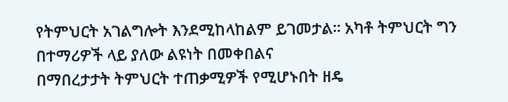የትምህርት አገልግሎት እንደሚከላከልም ይገመታል፡፡ አካቶ ትምህርት ግን በተማሪዎች ላይ ያለው ልዩነት በመቀበልና
በማበረታታት ትምህርት ተጠቃሚዎች የሚሆኑበት ዘዴ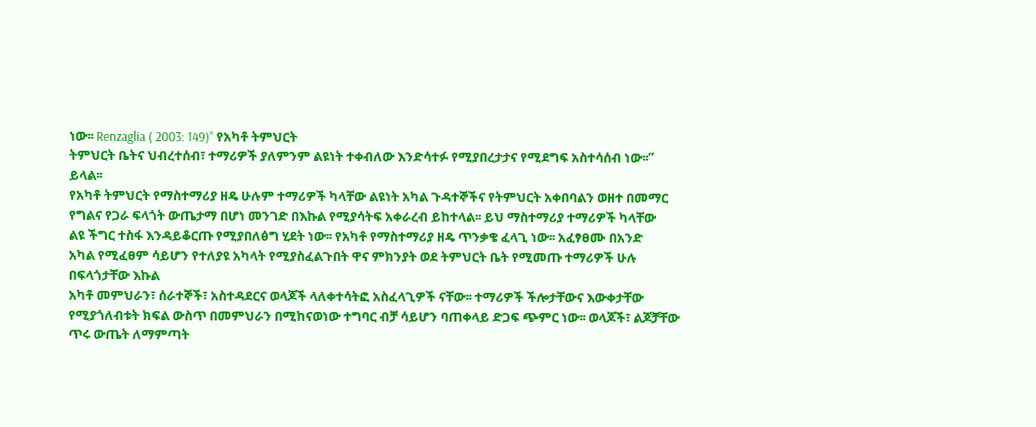ነው፡፡ Renzaglia ( 2003: 149)” የአካቶ ትምህርት
ትምህርት ቤትና ህብረተሰብ፣ ተማሪዎች ያለምንም ልዩነት ተቀብለው እንድሳተፉ የሚያበረታታና የሚደግፍ አስተሳሰብ ነው፡፡”
ይላል፡፡
የአካቶ ትምህርት የማስተማሪያ ዘዴ ሁሉም ተማሪዎች ካላቸው ልዩነት አካል ጉዳተኞችና የትምህርት አቀበባልን ወዘተ በመማር
የግልና የጋራ ፍላጎት ውጤታማ በሆነ መንገድ በእኩል የሚያሳትፍ አቀራረብ ይከተላል፡፡ ይህ ማስተማሪያ ተማሪዎች ካላቸው
ልዩ ችግር ተስፋ እንዳይቆርጡ የሚያበለፅግ ሂደት ነው፡፡ የአካቶ የማስተማሪያ ዘዴ ጥንቃቄ ፈላጊ ነው፡፡ አፈፃፀሙ በአንድ
አካል የሚፈፀም ሳይሆን የተለያዩ አካላት የሚያስፈልጉበት ዋና ምክንያት ወደ ትምህርት ቤት የሚመጡ ተማሪዎች ሁሉ
በፍላጎታቸው እኩል
አካቶ መምህራን፣ ሰራተኞች፣ አስተዳደርና ወላጆች ላለቀተሳትፎ አስፈላጊዎች ናቸው፡፡ ተማሪዎች ችሎታቸውና እውቀታቸው
የሚያጎለብቱት ክፍል ውስጥ በመምህራን በሚከናወነው ተግባር ብቻ ሳይሆን ባጠቀላይ ድጋፍ ጭምር ነው፡፡ ወላጆች፣ ልጆቻቸው
ጥሩ ውጤት ለማምጣት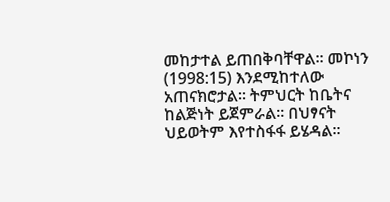መከታተል ይጠበቅባቸዋል፡፡ መኮነን (1998:15) እንደሚከተለው አጠናክሮታል፡፡ ትምህርት ከቤትና
ከልጅነት ይጀምራል፡፡ በህፃናት ህይወትም እየተስፋፋ ይሄዳል፡፡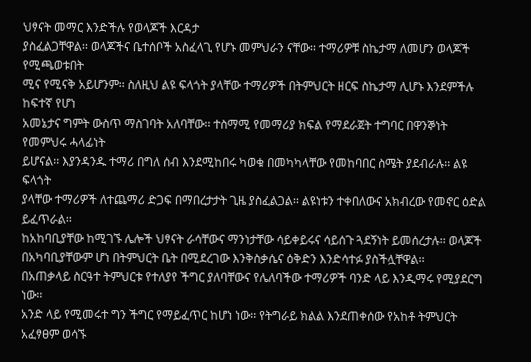ህፃናት መማር እንድችሉ የወላጆች እርዳታ
ያስፈልጋቸዋል፡፡ ወላጆችና ቤተሰቦች አስፈላጊ የሆኑ መምህራን ናቸው፡፡ ተማሪዎቹ ስኬታማ ለመሆን ወላጆች የሚጫወቱበት
ሚና የሚናቅ አይሆንም፡፡ ስለዚህ ልዩ ፍላጎት ያላቸው ተማሪዎች በትምህርት ዘርፍ ስኬታማ ሊሆኑ እንደምችሉ ከፍተኛ የሆነ
አመኔታና ግምት ውስጥ ማስገባት አለባቸው፡፡ ተስማሚ የመማሪያ ክፍል የማደራጀት ተግባር በዋንኞነት የመምህሩ ሓላፊነት
ይሆናል፡፡ እያንዳንዱ ተማሪ በግለ ሰብ እንደሚከበሩ ካወቁ በመካካላቸው የመከባበር ስሜት ያደብራሉ፡፡ ልዩ ፍላጎት
ያላቸው ተማሪዎች ለተጨማሪ ድጋፍ በማበረታታት ጊዜ ያስፈልጋል፡፡ ልዩነቱን ተቀበለውና አክብረው የመኖር ዕድል ይፈጥራል፡፡
ከአከባቢያቸው ከሚገኙ ሌሎች ህፃናት ራሳቸውና ማንነታቸው ሳይቀይሩና ሳይሰጉ ጓደኝነት ይመሰረታሉ፡፡ ወላጆች
በአካባቢያቸውም ሆነ በትምህርት ቤት በሚደረገው እንቅስቃሴና ዕቅድን እንድሳተፉ ያስችሏቸዋል፡፡
በአጠቃላይ ስርዓተ ትምህርቱ የተለያየ ችግር ያለባቸውና የሌለባችው ተማሪዎች ባንድ ላይ እንዲማሩ የሚያደርግ ነው፡፡
አንድ ላይ የሚመሩተ ግን ችግር የማይፈጥር ከሆነ ነው፡፡ የትግራይ ክልል እንደጠቀሰው የአከቶ ትምህርት አፈፃፀም ወሳኙ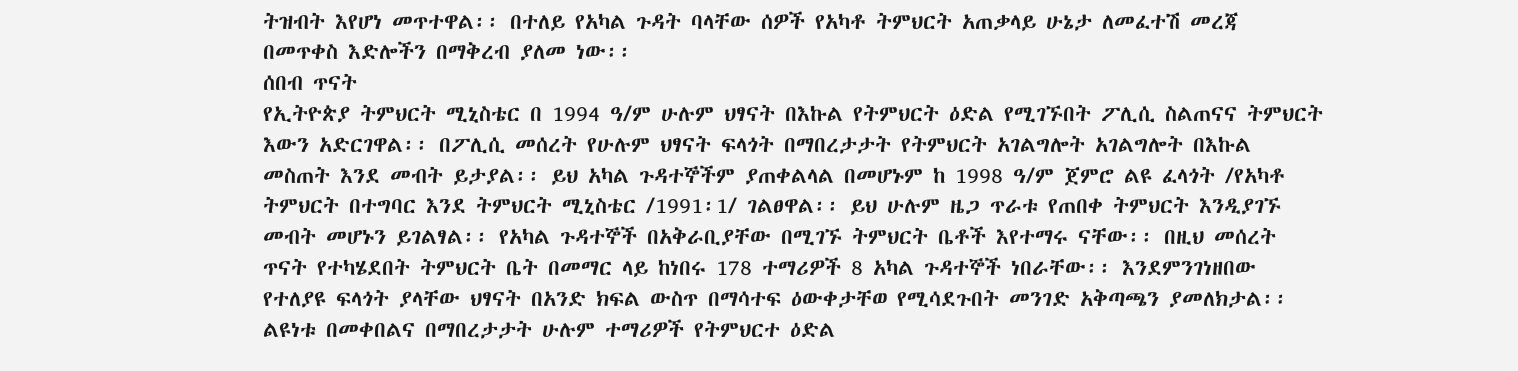ትዝብት እየሆነ መጥተዋል፡፡ በተለይ የአካል ጉዳት ባላቸው ሰዎች የአካቶ ትምህርት አጠቃላይ ሁኔታ ለመፈተሽ መረጃ
በመጥቀስ እድሎችን በማቅረብ ያለመ ነው፡፡
ሰበብ ጥናት
የኢትዮጵያ ትምህርት ሚኒስቴር በ 1994 ዓ/ም ሁሉም ህፃናት በእኩል የትምህርት ዕድል የሚገኙበት ፖሊሲ ስልጠናና ትምህርት
እውን አድርገዋል፡፡ በፖሊሲ መሰረት የሁሉም ህፃናት ፍላጎት በማበረታታት የትምህርት አገልግሎት አገልግሎት በእኩል
መስጠት እንደ መብት ይታያል፡፡ ይህ አካል ጉዳተኞችም ያጠቀልላል በመሆኑም ከ 1998 ዓ/ም ጀምሮ ልዩ ፈላጎት /የአካቶ
ትምህርት በተግባር እንደ ትምህርት ሚኒስቴር /1991፡1/ ገልፀዋል፡፡ ይህ ሁሉም ዜጋ ጥራቱ የጠበቀ ትምህርት እንዲያገኙ
መብት መሆኑን ይገልፃል፡፡ የአካል ጉዳተኞች በአቅራቢያቸው በሚገኙ ትምህርት ቤቶች እየተማሩ ናቸው፡፡ በዚህ መሰረት
ጥናት የተካሄደበት ትምህርት ቤት በመማር ላይ ከነበሩ 178 ተማሪዎች 8 አካል ጉዳተኞች ነበራቸው፡፡ እንደምንገነዘበው
የተለያዩ ፍላጎት ያላቸው ህፃናት በአንድ ክፍል ውስጥ በማሳተፍ ዕውቀታቸወ የሚሳደጉበት መንገድ አቅጣጫን ያመለክታል፡፡
ልዩነቱ በመቀበልና በማበረታታት ሁሉም ተማሪዎች የትምህርተ ዕድል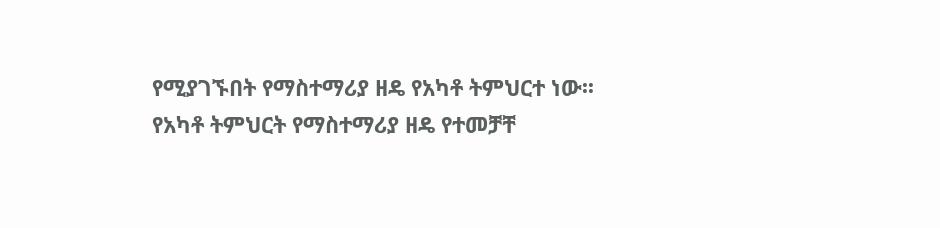የሚያገኙበት የማስተማሪያ ዘዴ የአካቶ ትምህርተ ነው፡፡
የአካቶ ትምህርት የማስተማሪያ ዘዴ የተመቻቸ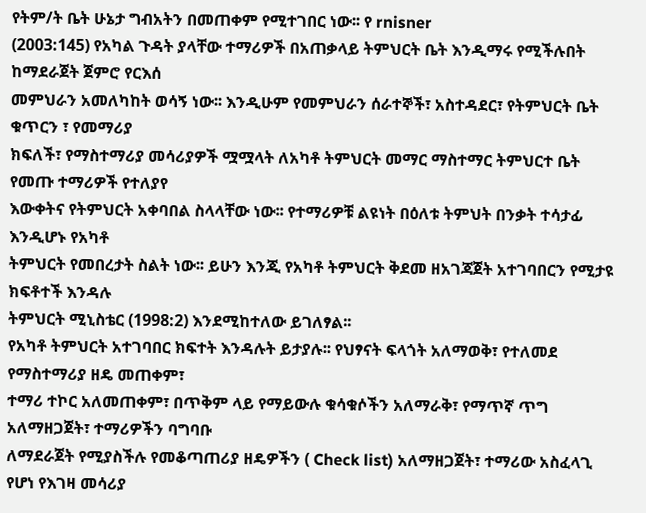የትም/ት ቤት ሁኔታ ግብአትን በመጠቀም የሚተገበር ነው፡፡ የ rnisner
(2003:145) የአካል ጉዳት ያላቸው ተማሪዎች በአጠቃላይ ትምህርት ቤት እንዲማሩ የሚችሉበት ከማደራጀት ጀምሮ የርእሰ
መምህራን አመለካከት ወሳኝ ነው፡፡ እንዲሁም የመምህራን ሰራተኞች፣ አስተዳደር፣ የትምህርት ቤት ቁጥርን ፣ የመማሪያ
ክፍለች፣ የማስተማሪያ መሳሪያዎች ሟሟላት ለአካቶ ትምህርት መማር ማስተማር ትምህርተ ቤት የመጡ ተማሪዎች የተለያየ
እውቀትና የትምህርት አቀባበል ስላላቸው ነው፡፡ የተማሪዎቹ ልዩነት በዕለቱ ትምህት በንቃት ተሳታፊ እንዲሆኑ የአካቶ
ትምህርት የመበረታት ስልት ነው፡፡ ይሁን እንጂ የአካቶ ትምህርት ቅደመ ዘአገጃጀት አተገባበርን የሚታዩ ክፍቶተች እንዳሉ
ትምህርት ሚኒስቴር (1998:2) እንደሚከተለው ይገለፃል፡፡
የአካቶ ትምህርት አተገባበር ክፍተት እንዳሉት ይታያሉ፡፡ የህፃናት ፍላጎት አለማወቅ፣ የተለመደ የማስተማሪያ ዘዴ መጠቀም፣
ተማሪ ተኮር አለመጠቀም፣ በጥቅም ላይ የማይውሉ ቁሳቁሶችን አለማራቅ፣ የማጥኛ ጥግ አለማዘጋጀት፣ ተማሪዎችን ባግባቡ
ለማደራጀት የሚያስችሉ የመቆጣጠሪያ ዘዴዎችን ( Check list) አለማዘጋጀት፣ ተማሪው አስፈላጊ የሆነ የእገዛ መሳሪያ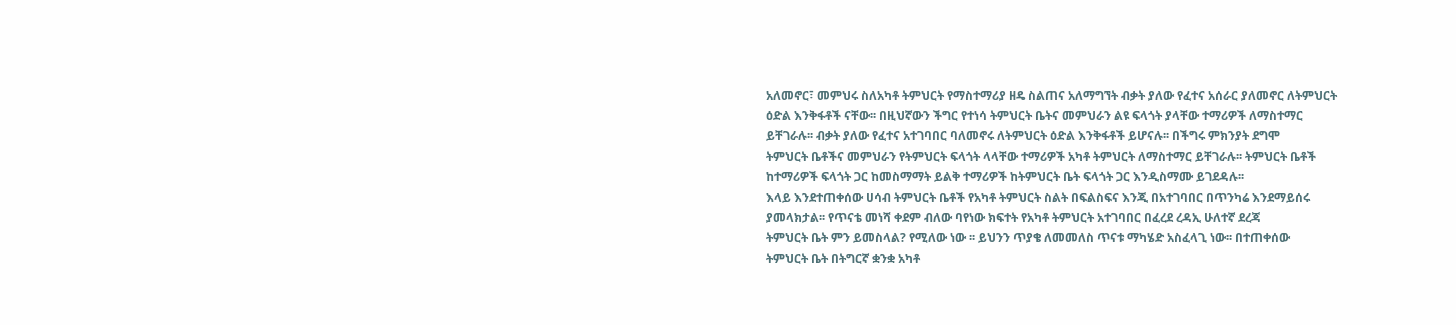አለመኖር፣ መምህሩ ስለአካቶ ትምህርት የማስተማሪያ ዘዴ ስልጠና አለማግኘት ብቃት ያለው የፈተና አሰራር ያለመኖር ለትምህርት
ዕድል እንቅፋቶች ናቸው፡፡ በዚህኛውን ችግር የተነሳ ትምህርት ቤትና መምህራን ልዩ ፍላጎት ያላቸው ተማሪዎች ለማስተማር
ይቸገራሉ፡፡ ብቃት ያለው የፈተና አተገባበር ባለመኖሩ ለትምህርት ዕድል እንቅፋቶች ይሆናሉ፡፡ በችግሩ ምክንያት ደግሞ
ትምህርት ቤቶችና መምህራን የትምህርት ፍላጎት ላላቸው ተማሪዎች አካቶ ትምህርት ለማስተማር ይቸገራሉ፡፡ ትምህርት ቤቶች
ከተማሪዎች ፍላጎት ጋር ከመስማማት ይልቅ ተማሪዎች ከትምህርት ቤት ፍላጎት ጋር እንዲስማሙ ይገደዳሉ፡፡
እላይ እንደተጠቀሰው ሀሳብ ትምህርት ቤቶች የአካቶ ትምህርት ስልት በፍልስፍና እንጂ በአተገባበር በጥንካሬ እንደማይሰሩ
ያመላክታል፡፡ የጥናቴ መነሻ ቀደም ብለው ባየነው ክፍተት የአካቶ ትምህርት አተገባበር በፈረደ ረዳኢ ሁለተኛ ደረጃ
ትምህርት ቤት ምን ይመስላል? የሚለው ነው ፡፡ ይህንን ጥያቄ ለመመለስ ጥናቱ ማካሄድ አስፈላጊ ነው፡፡ በተጠቀሰው
ትምህርት ቤት በትግርኛ ቋንቋ አካቶ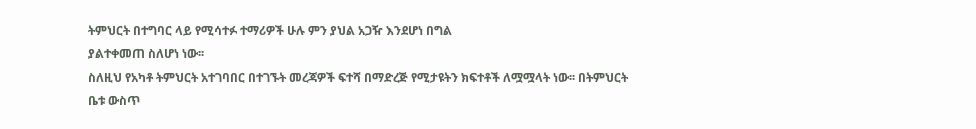ትምህርት በተግባር ላይ የሚሳተፉ ተማሪዎች ሁሉ ምን ያህል አጋዥ እንደሆነ በግል
ያልተቀመጠ ስለሆነ ነው፡፡
ስለዚህ የአካቶ ትምህርት አተገባበር በተገኙት መረጃዎች ፍተሻ በማድረጅ የሚታዩትን ክፍተቶች ለሟሟላት ነው፡፡ በትምህርት
ቤቱ ውስጥ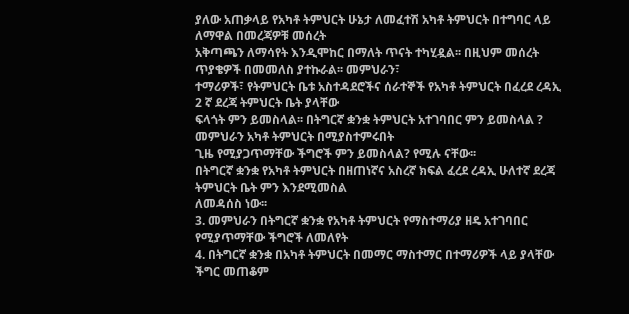ያለው አጠቃላይ የአካቶ ትምህርት ሁኔታ ለመፈተሽ አካቶ ትምህርት በተግባር ላይ ለማዋል በመረጃዎቹ መሰረት
አቅጣጫን ለማሳየት እንዲሞከር በማለት ጥናት ተካሂዷል፡፡ በዚህም መሰረት ጥያቄዎች በመመለስ ያተኩራል፡፡ መምህራን፣
ተማሪዎች፣ የትምህርት ቤቱ አስተዳደሮችና ሰራተኞች የአካቶ ትምህርት በፈረደ ረዳኢ 2 ኛ ደረጃ ትምህርት ቤት ያላቸው
ፍላጎት ምን ይመስላል፡፡ በትግርኛ ቋንቋ ትምህርት አተገባበር ምን ይመስላል ? መምህራን አካቶ ትምህርት በሚያስተምሩበት
ጊዜ የሚያጋጥማቸው ችግሮች ምን ይመስላል? የሚሉ ናቸው፡፡
በትግርኛ ቋንቋ የአካቶ ትምህርት በዘጠነኛና አስረኛ ክፍል ፈረደ ረዳኢ ሁለተኛ ደረጃ ትምህርት ቤት ምን እንደሚመስል
ለመዳሰስ ነው፡፡
3. መምህራን በትግርኛ ቋንቋ የአካቶ ትምህርት የማስተማሪያ ዘዴ አተገባበር የሚያጥማቸው ችግሮች ለመለየት
4. በትግርኛ ቋንቋ በአካቶ ትምህርት በመማር ማስተማር በተማሪዎች ላይ ያላቸው ችግር መጠቆም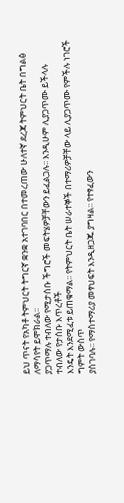ይህ ጥናት የአካቶ ትምህርት ትግርኛ ቋንቋ አተገባበር በተመረጠው ሁለተኛ ደረጃ ትምህርት ቤት በግልፅ ለማሳየት ይሞክራል፡፡
ያጋጥማሉ ተብለው የሚታሰቡ ችግሮች መፍትሄዎቻቸውን ይፈልጋሉ፡፡ እንዲሁም ሊያጋጥሙ ይችላሉ ተብለው የታሰቡ እጥረቶች
እንዴት እንደሚፈቱ ይጠቁማል፡፡ የትምህርት ቤት ሠራተኞች በተማሪዎቻቸው ላይ ሊያጋጥሙ የምችሉ ነገሮች ግምት ውስጥ
ያስገባሉ፡፡ የማስተማሪያ መፃህፍት እንዲዘጋጁ ያግዛል፡፡ የተፃፈውን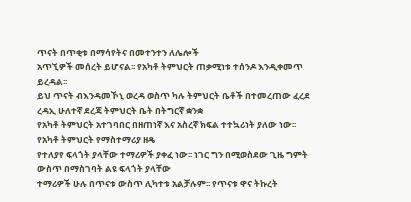ጥናት በጥቂቱ በማሳየትና በመተንተን ለሌሎች
አጥኚዎች መሰረት ይሆናል፡፡ የአካቶ ትምህርት ጠቃሚነቱ ተሰንዶ እንዲቀመጥ ይረዳል፡፡
ይህ ጥናት ብእንዳመኾኒ ወረዳ ወስጥ ካሉ ትምህርት ቤቶች በተመረጠው ፈረደ ረዳኢ ሁለተኛ ደረጃ ትምህርት ቤት በትግርኛ ቋንቋ
የአካቶ ትምህርት አተገባበር በዘጠነኛ እና አስረኛ ክፍል ተተኳሪነት ያለው ነው፡፡ የአካቶ ትምህርት የማስተማሪያ ዘዴ
የተለያየ ፍላጎት ያላቸው ተማሪዎች ያቀፈ ነው፡፡ ነገር ግን በሚወስደው ጊዜ ግምት ውስጥ በማስገባት ልዩ ፍላጎት ያላቸው
ተማሪዎች ሁሉ በጥናቱ ውስጥ ሊካተቱ አልቻሉም፡፡ የጥናቱ ዋና ትኩረት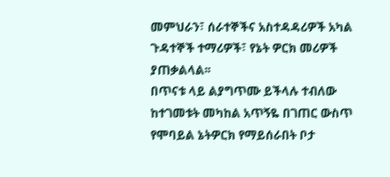መምህራን፣ ሰራተኞችና አስተዳዳሪዎች አካል
ጉዳተኞች ተማሪዎች፣ የኔት ዎርክ መሪዎች ያጠቃልላል፡፡
በጥናቱ ላይ ልያግጥሙ ይችላሉ ተብለው ከተገመቱት መካከል አጥኝዬ በገጠር ውስጥ የሞባይል ኔትዎርክ የማይሰራበት ቦታ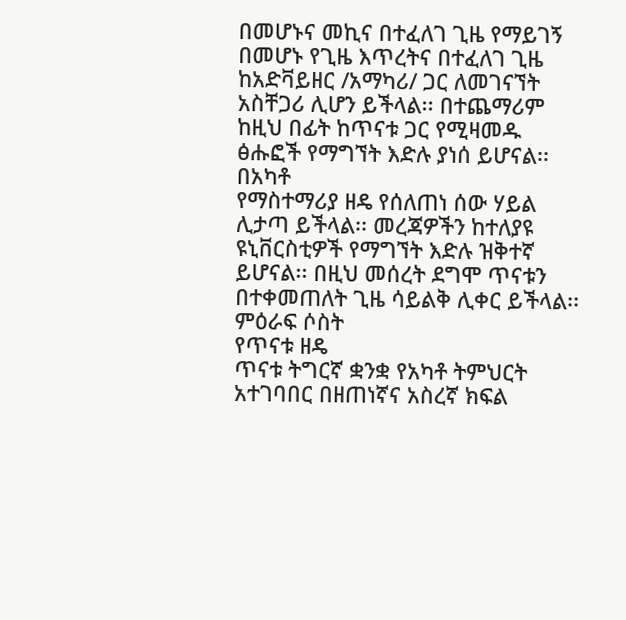በመሆኑና መኪና በተፈለገ ጊዜ የማይገኝ በመሆኑ የጊዜ እጥረትና በተፈለገ ጊዜ ከአድቫይዘር /አማካሪ/ ጋር ለመገናኘት
አስቸጋሪ ሊሆን ይችላል፡፡ በተጨማሪም ከዚህ በፊት ከጥናቱ ጋር የሚዛመዱ ፅሑፎች የማግኘት እድሉ ያነሰ ይሆናል፡፡ በአካቶ
የማስተማሪያ ዘዴ የሰለጠነ ሰው ሃይል ሊታጣ ይችላል፡፡ መረጃዎችን ከተለያዩ ዩኒቨርስቲዎች የማግኘት እድሉ ዝቅተኛ
ይሆናል፡፡ በዚህ መሰረት ደግሞ ጥናቱን በተቀመጠለት ጊዜ ሳይልቅ ሊቀር ይችላል፡፡
ምዕራፍ ሶስት
የጥናቱ ዘዴ
ጥናቱ ትግርኛ ቋንቋ የአካቶ ትምህርት አተገባበር በዘጠነኛና አስረኛ ክፍል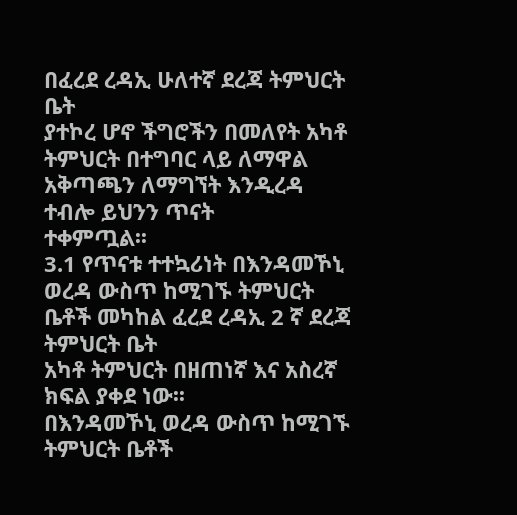በፈረደ ረዳኢ ሁለተኛ ደረጃ ትምህርት ቤት
ያተኮረ ሆኖ ችግሮችን በመለየት አካቶ ትምህርት በተግባር ላይ ለማዋል አቅጣጫን ለማግኘት እንዲረዳ ተብሎ ይህንን ጥናት
ተቀምጧል፡፡
3.1 የጥናቱ ተተኳሪነት በእንዳመኾኒ ወረዳ ውስጥ ከሚገኙ ትምህርት ቤቶች መካከል ፈረደ ረዳኢ 2 ኛ ደረጃ ትምህርት ቤት
አካቶ ትምህርት በዘጠነኛ እና አስረኛ ክፍል ያቀደ ነው፡፡
በእንዳመኾኒ ወረዳ ውስጥ ከሚገኙ ትምህርት ቤቶች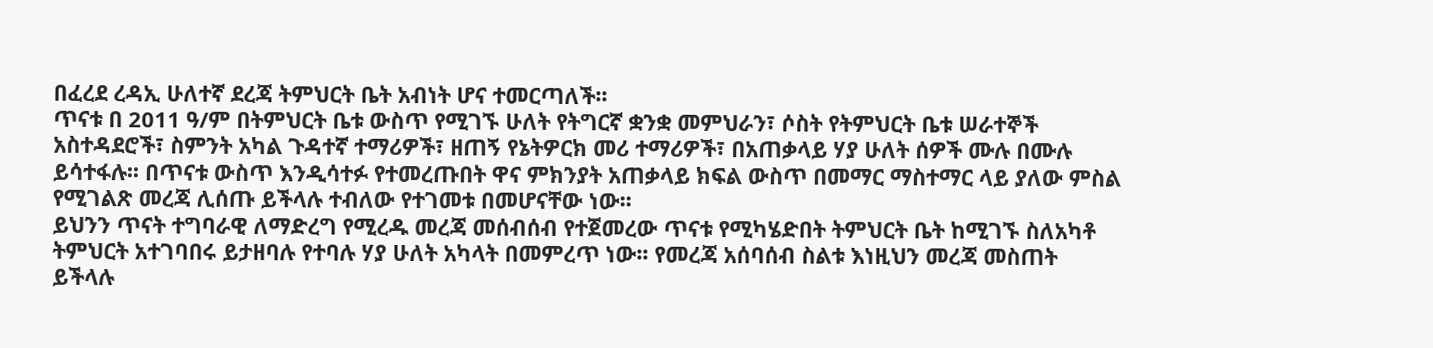በፈረደ ረዳኢ ሁለተኛ ደረጃ ትምህርት ቤት አብነት ሆና ተመርጣለች፡፡
ጥናቱ በ 2011 ዓ/ም በትምህርት ቤቱ ውስጥ የሚገኙ ሁለት የትግርኛ ቋንቋ መምህራን፣ ሶስት የትምህርት ቤቱ ሠራተኞች
አስተዳደሮች፣ ስምንት አካል ጉዳተኛ ተማሪዎች፣ ዘጠኝ የኔትዎርክ መሪ ተማሪዎች፣ በአጠቃላይ ሃያ ሁለት ሰዎች ሙሉ በሙሉ
ይሳተፋሉ፡፡ በጥናቱ ውስጥ እንዲሳተፉ የተመረጡበት ዋና ምክንያት አጠቃላይ ክፍል ውስጥ በመማር ማስተማር ላይ ያለው ምስል
የሚገልጽ መረጃ ሊሰጡ ይችላሉ ተብለው የተገመቱ በመሆናቸው ነው፡፡
ይህንን ጥናት ተግባራዊ ለማድረግ የሚረዱ መረጃ መሰብሰብ የተጀመረው ጥናቱ የሚካሄድበት ትምህርት ቤት ከሚገኙ ስለአካቶ
ትምህርት አተገባበሩ ይታዘባሉ የተባሉ ሃያ ሁለት አካላት በመምረጥ ነው፡፡ የመረጃ አሰባሰብ ስልቱ እነዚህን መረጃ መስጠት
ይችላሉ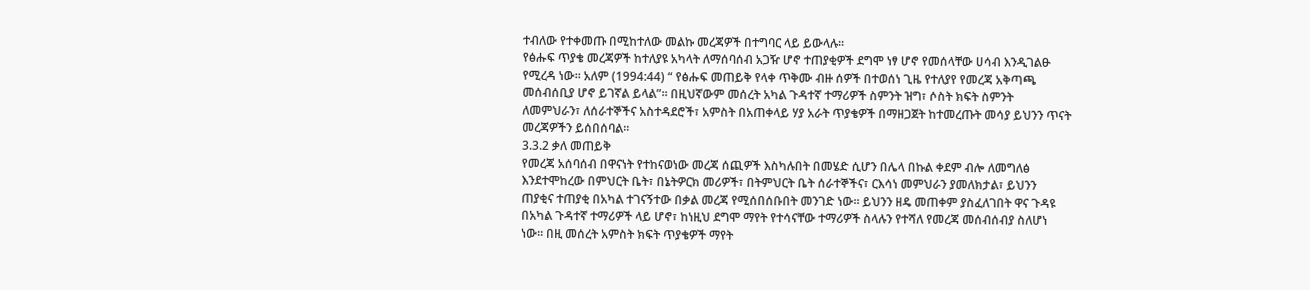ተብለው የተቀመጡ በሚከተለው መልኩ መረጃዎች በተግባር ላይ ይውላሉ፡፡
የፅሑፍ ጥያቄ መረጃዎች ከተለያዩ አካላት ለማሰባሰብ አጋዥ ሆኖ ተጠያቂዎች ደግሞ ነፃ ሆኖ የመሰላቸው ሀሳብ እንዲገልፁ
የሚረዳ ነው፡፡ አለም (1994:44) “ የፅሑፍ መጠይቅ የላቀ ጥቅሙ ብዙ ሰዎች በተወሰነ ጊዜ የተለያየ የመረጃ አቅጣጫ
መሰብሰቢያ ሆኖ ይገኛል ይላል”፡፡ በዚህኛውም መሰረት አካል ጉዳተኛ ተማሪዎች ስምንት ዝግ፣ ሶስት ክፍት ስምንት
ለመምህራን፣ ለሰራተኞችና አስተዳደሮች፣ አምስት በአጠቀላይ ሃያ አራት ጥያቄዎች በማዘጋጀት ከተመረጡት መሳያ ይህንን ጥናት
መረጃዎችን ይሰበሰባል፡፡
3.3.2 ቃለ መጠይቅ
የመረጃ አሰባሰብ በዋናነት የተከናወነው መረጃ ሰጪዎች እስካሉበት በመሄድ ሲሆን በሌላ በኩል ቀደም ብሎ ለመግለፅ
እንደተሞከረው በምህርት ቤት፣ በኔትዎርክ መሪዎች፣ በትምህርት ቤት ሰራተኞችና፣ ርእሳነ መምህራን ያመለክታል፣ ይህንን
ጠያቂና ተጠያቂ በአካል ተገናኝተው በቃል መረጃ የሚሰበሰቡበት መንገድ ነው፡፡ ይህንን ዘዴ መጠቀም ያስፈለገበት ዋና ጉዳዩ
በአካል ጉዳተኛ ተማሪዎች ላይ ሆኖ፣ ከነዚህ ደግሞ ማየት የተሳናቸው ተማሪዎች ስላሉን የተሻለ የመረጃ መሰብሰብያ ስለሆነ
ነው፡፡ በዚ መሰረት አምስት ክፍት ጥያቄዎች ማየት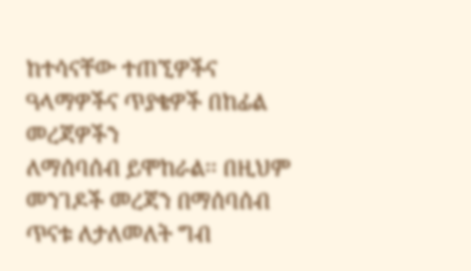ከተሳናቸው ተጠኚዎችና ዓላማዎችና ጥያቄዎች በከፊል መረጃዎችን
ለማሰባሰብ ይሞከራል፡፡ በዚህም መንገዶች መረጃን በማሰባሰብ ጥናቱ ለታለመለት ግብ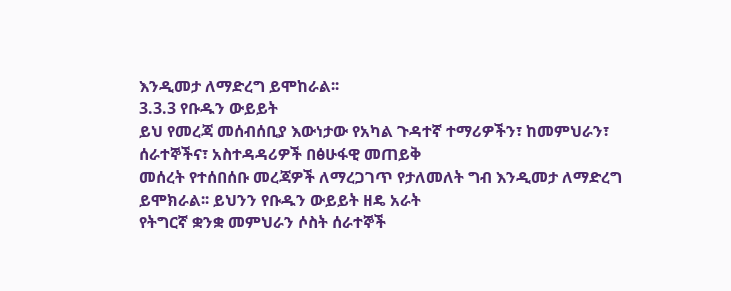እንዲመታ ለማድረግ ይሞከራል፡፡
3.3.3 የቡዱን ውይይት
ይህ የመረጃ መሰብሰቢያ እውነታው የአካል ጉዳተኛ ተማሪዎችን፣ ከመምህራን፣ ሰራተኞችና፣ አስተዳዳሪዎች በፅሁፋዊ መጠይቅ
መሰረት የተሰበሰቡ መረጃዎች ለማረጋገጥ የታለመለት ግብ እንዲመታ ለማድረግ ይሞክራል፡፡ ይህንን የቡዱን ውይይት ዘዴ አራት
የትግርኛ ቋንቋ መምህራን ሶስት ሰራተኞች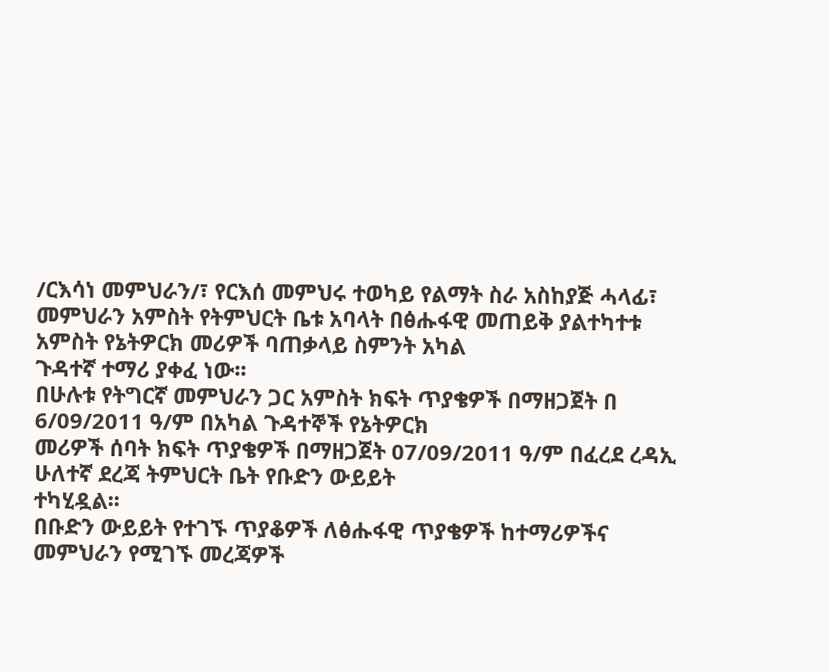/ርእሳነ መምህራን/፣ የርእሰ መምህሩ ተወካይ የልማት ስራ አስከያጅ ሓላፊ፣
መምህራን አምስት የትምህርት ቤቱ አባላት በፅሑፋዊ መጠይቅ ያልተካተቱ አምስት የኔትዎርክ መሪዎች ባጠቃላይ ስምንት አካል
ጉዳተኛ ተማሪ ያቀፈ ነው፡፡
በሁሉቱ የትግርኛ መምህራን ጋር አምስት ክፍት ጥያቄዎች በማዘጋጀት በ 6/09/2011 ዓ/ም በአካል ጉዳተኞች የኔትዎርክ
መሪዎች ሰባት ክፍት ጥያቄዎች በማዘጋጀት 07/09/2011 ዓ/ም በፈረደ ረዳኢ ሁለተኛ ደረጃ ትምህርት ቤት የቡድን ውይይት
ተካሂዷል፡፡
በቡድን ውይይት የተገኙ ጥያቆዎች ለፅሑፋዊ ጥያቄዎች ከተማሪዎችና መምህራን የሚገኙ መረጃዎች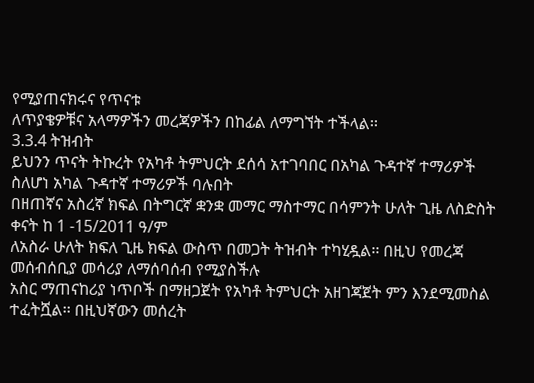የሚያጠናክሩና የጥናቱ
ለጥያቄዎቹና አላማዎችን መረጃዎችን በከፊል ለማግኘት ተችላል፡፡
3.3.4 ትዝብት
ይህንን ጥናት ትኩረት የአካቶ ትምህርት ደሰሳ አተገባበር በአካል ጉዳተኛ ተማሪዎች ስለሆነ አካል ጉዳተኛ ተማሪዎች ባሉበት
በዘጠኛና አስረኛ ክፍል በትግርኛ ቋንቋ መማር ማስተማር በሳምንት ሁለት ጊዜ ለስድስት ቀናት ከ 1 -15/2011 ዓ/ም
ለአስራ ሁለት ክፍለ ጊዜ ክፍል ውስጥ በመጋት ትዝብት ተካሂዷል፡፡ በዚህ የመረጃ መሰብሰቢያ መሳሪያ ለማሰባሰብ የሚያስችሉ
አስር ማጠናከሪያ ነጥቦች በማዘጋጀት የአካቶ ትምህርት አዘገጃጀት ምን እንደሚመስል ተፈትሿል፡፡ በዚህኛውን መሰረት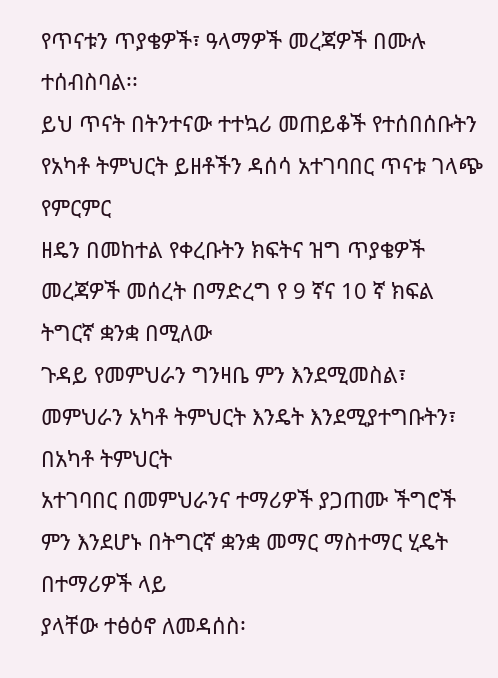የጥናቱን ጥያቄዎች፣ ዓላማዎች መረጃዎች በሙሉ ተሰብስባል፡፡
ይህ ጥናት በትንተናው ተተኳሪ መጠይቆች የተሰበሰቡትን የአካቶ ትምህርት ይዘቶችን ዳሰሳ አተገባበር ጥናቱ ገላጭ የምርምር
ዘዴን በመከተል የቀረቡትን ክፍትና ዝግ ጥያቄዎች መረጃዎች መሰረት በማድረግ የ 9 ኛና 10 ኛ ክፍል ትግርኛ ቋንቋ በሚለው
ጉዳይ የመምህራን ግንዛቤ ምን እንደሚመስል፣ መምህራን አካቶ ትምህርት እንዴት እንደሚያተግቡትን፣ በአካቶ ትምህርት
አተገባበር በመምህራንና ተማሪዎች ያጋጠሙ ችግሮች ምን እንደሆኑ በትግርኛ ቋንቋ መማር ማስተማር ሂዴት በተማሪዎች ላይ
ያላቸው ተፅዕኖ ለመዳሰስ፡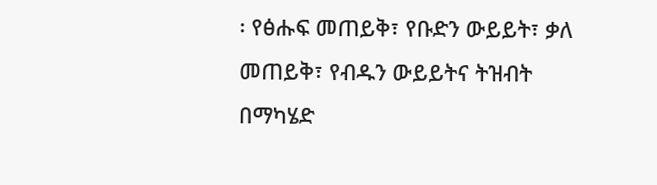፡ የፅሑፍ መጠይቅ፣ የቡድን ውይይት፣ ቃለ መጠይቅ፣ የብዱን ውይይትና ትዝብት በማካሄድ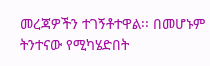መረጃዎችን ተገኝቶተዋል፡፡ በመሆኑም ትንተናው የሚካሄድበት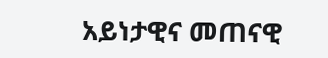አይነታዊና መጠናዊ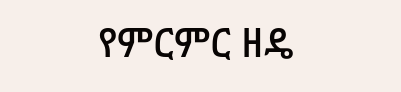የምርምር ዘዴ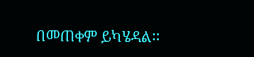በመጠቀም ይካሄዳል፡፡